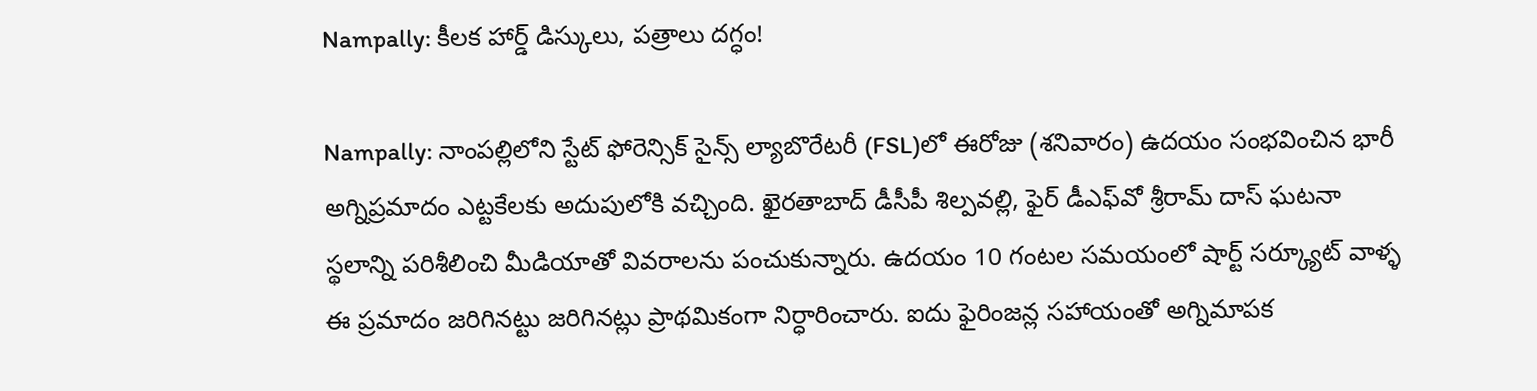Nampally: కీలక హార్డ్ డిస్కులు, పత్రాలు దగ్ధం!

Nampally: నాంపల్లిలోని స్టేట్ ఫోరెన్సిక్ సైన్స్ ల్యాబొరేటరీ (FSL)లో ఈరోజు (శనివారం) ఉదయం సంభవించిన భారీ అగ్నిప్రమాదం ఎట్టకేలకు అదుపులోకి వచ్చింది. ఖైరతాబాద్ డీసీపీ శిల్పవల్లి, ఫైర్ డీఎఫ్‌వో శ్రీరామ్ దాస్ ఘటనా స్థలాన్ని పరిశీలించి మీడియాతో వివరాలను పంచుకున్నారు. ఉదయం 10 గంటల సమయంలో షార్ట్ సర్క్యూట్ వాళ్ళ ఈ ప్రమాదం జరిగినట్టు జరిగినట్లు ప్రాథమికంగా నిర్ధారించారు. ఐదు ఫైరింజన్ల సహాయంతో అగ్నిమాపక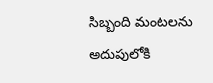సిబ్బంది మంటలను అదుపులోకి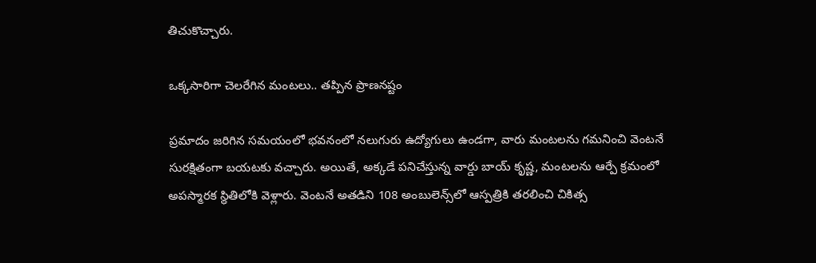తిచుకొచ్చారు.

ఒక్కసారిగా చెలరేగిన మంటలు.. తప్పిన ప్రాణనష్టం

ప్రమాదం జరిగిన సమయంలో భవనంలో నలుగురు ఉద్యోగులు ఉండగా, వారు మంటలను గమనించి వెంటనే సురక్షితంగా బయటకు వచ్చారు. అయితే, అక్కడే పనిచేస్తున్న వార్డు బాయ్ కృష్ణ, మంటలను ఆర్పే క్రమంలో అపస్మారక స్థితిలోకి వెళ్లారు. వెంటనే అతడిని 108 అంబులెన్స్‌లో ఆస్పత్రికి తరలించి చికిత్స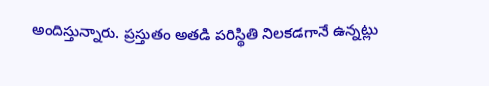అందిస్తున్నారు. ప్రస్తుతం అతడి పరిస్థితి నిలకడగానే ఉన్నట్లు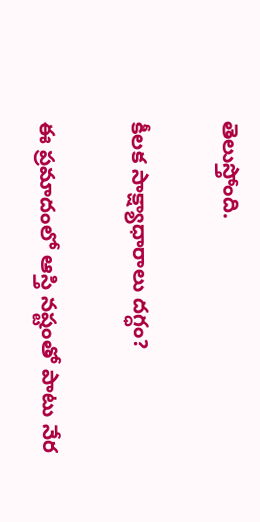తెలుస్తోంది.

కీలక సాక్ష్యాధారాలు దగ్ధం?

ఈ ప్రమాదంలో ఆస్తి నష్టంతో పాటు నేర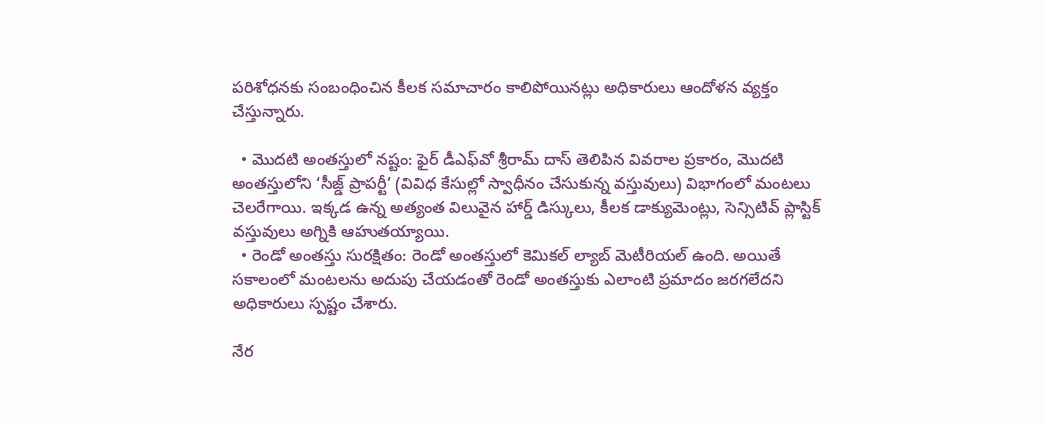పరిశోధనకు సంబంధించిన కీలక సమాచారం కాలిపోయినట్లు అధికారులు ఆందోళన వ్యక్తం చేస్తున్నారు.

  • మొదటి అంతస్తులో నష్టం: ఫైర్ డీఎఫ్‌వో శ్రీరామ్ దాస్ తెలిపిన వివరాల ప్రకారం, మొదటి అంతస్తులోని ‘సీజ్డ్ ప్రాపర్టీ’ (వివిధ కేసుల్లో స్వాధీనం చేసుకున్న వస్తువులు) విభాగంలో మంటలు చెలరేగాయి. ఇక్కడ ఉన్న అత్యంత విలువైన హార్డ్ డిస్కులు, కీలక డాక్యుమెంట్లు, సెన్సిటివ్ ప్లాస్టిక్ వస్తువులు అగ్నికి ఆహుతయ్యాయి.
  • రెండో అంతస్తు సురక్షితం: రెండో అంతస్తులో కెమికల్ ల్యాబ్ మెటీరియల్ ఉంది. అయితే సకాలంలో మంటలను అదుపు చేయడంతో రెండో అంతస్తుకు ఎలాంటి ప్రమాదం జరగలేదని అధికారులు స్పష్టం చేశారు.

నేర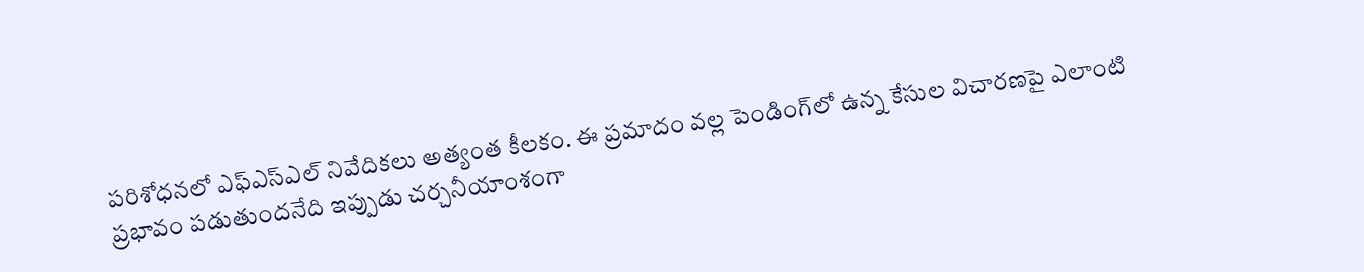పరిశోధనలో ఎఫ్ఎస్ఎల్ నివేదికలు అత్యంత కీలకం. ఈ ప్రమాదం వల్ల పెండింగ్‌లో ఉన్న కేసుల విచారణపై ఎలాంటి ప్రభావం పడుతుందనేది ఇప్పుడు చర్చనీయాంశంగా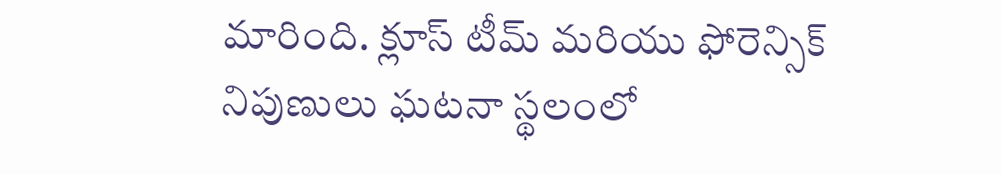మారింది. క్లూస్ టీమ్ మరియు ఫోరెన్సిక్ నిపుణులు ఘటనా స్థలంలో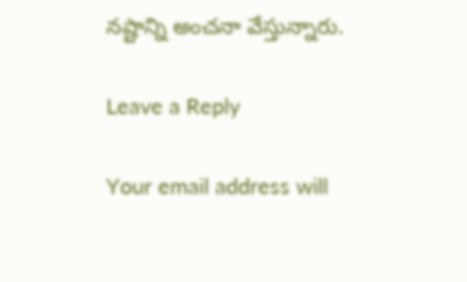నష్టాన్ని అంచనా వేస్తున్నారు.

Leave a Reply

Your email address will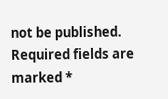not be published. Required fields are marked *